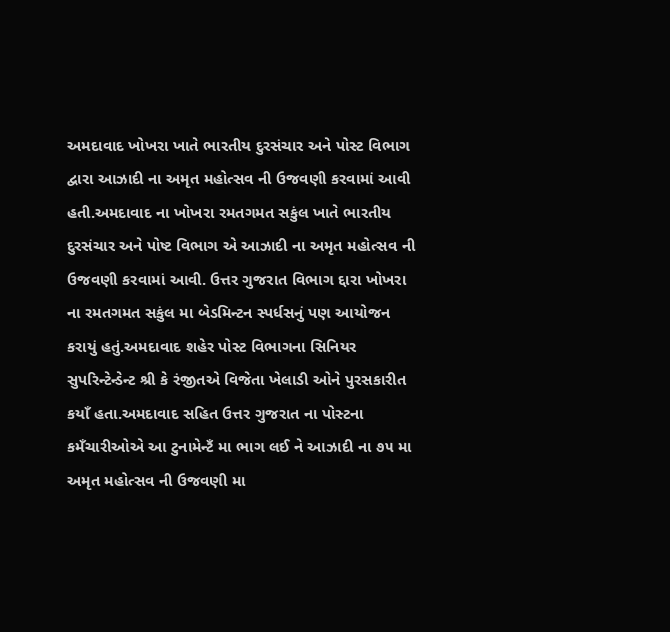અમદાવાદ ખોખરા ખાતે ભારતીય દુરસંચાર અને પોસ્ટ વિભાગ દ્વારા આઝાદી ના અમૃત મહોત્સવ ની ઉજવણી કરવામાં આવી હતી.અમદાવાદ ના ખોખરા રમતગમત સકુંલ ખાતે ભારતીય દુરસંચાર અને પોષ્ટ વિભાગ એ આઝાદી ના અમૃત મહોત્સવ ની ઉજવણી કરવામાં આવી. ઉત્તર ગુજરાત વિભાગ દ્દારા ખોખરા ના રમતગમત સકુંલ મા બેડમિન્ટન સ્પર્ધસનું પણ આયોજન કરાયું હતું.અમદાવાદ શહેર પોસ્ટ વિભાગના સિનિયર સુપરિન્ટેન્ડેન્ટ શ્રી કે રંજીતએ વિજેતા ખેલાડી ઓને પુરસકારીત કયાઁ હતા.અમદાવાદ સહિત ઉત્તર ગુજરાત ના પોસ્ટના કમઁચારીઓએ આ ટુનામેન્ટઁ મા ભાગ લઈ ને આઝાદી ના ૭૫ મા અમૃત મહોત્સવ ની ઉજવણી મા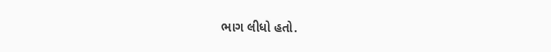ભાગ લીધો હતો.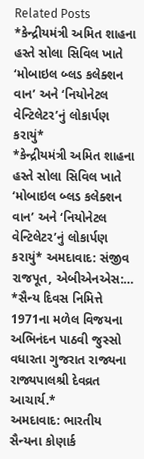Related Posts
*કેન્દ્રીયમંત્રી અમિત શાહના હસ્તે સોલા સિવિલ ખાતે ‘મોબાઇલ બ્લડ કલેક્શન વાન’ અને ‘નિયોનેટલ વેન્ટિલેટર’નું લોકાર્પણ કરાયું*
*કેન્દ્રીયમંત્રી અમિત શાહના હસ્તે સોલા સિવિલ ખાતે ‘મોબાઇલ બ્લડ કલેક્શન વાન’ અને ‘નિયોનેટલ વેન્ટિલેટર’નું લોકાર્પણ કરાયું* અમદાવાદ: સંજીવ રાજપૂત, એબીએનએસ:…
*સૈન્ય દિવસ નિમિત્તે 1971ના મળેલ વિજયના અભિનંદન પાઠવી જુસ્સો વધારતા ગુજરાત રાજ્યના રાજ્યપાલશ્રી દેવવ્રત આચાર્ય.*
અમદાવાદ: ભારતીય સૈન્યના કોણાર્ક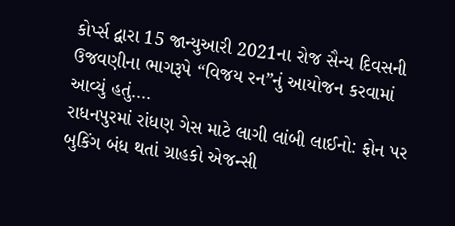કોર્પ્સ દ્વારા 15 જાન્યુઆરી 2021ના રોજ સૈન્ય દિવસની ઉજવણીના ભાગરૂપે “વિજય રન”નું આયોજન કરવામાં આવ્યું હતું.…
રાધનપુરમાં રાંધણ ગેસ માટે લાગી લાંબી લાઈનો: ફોન પર બુકિંગ બંધ થતાં ગ્રાહકો એજન્સી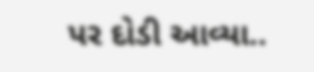પર દોડી આવ્યા..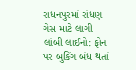રાધનપુરમાં રાંધણ ગેસ માટે લાગી લાંબી લાઈનો: ફોન પર બુકિંગ બંધ થતાં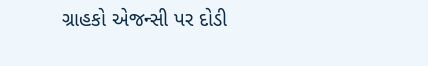ગ્રાહકો એજન્સી પર દોડી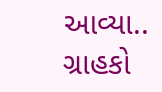આવ્યા.. ગ્રાહકો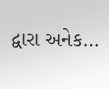દ્વારા અનેક…